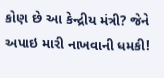કોણ છે આ કેન્દ્રીય મંત્રી? જેને અપાઇ મારી નાખવાની ધમકી!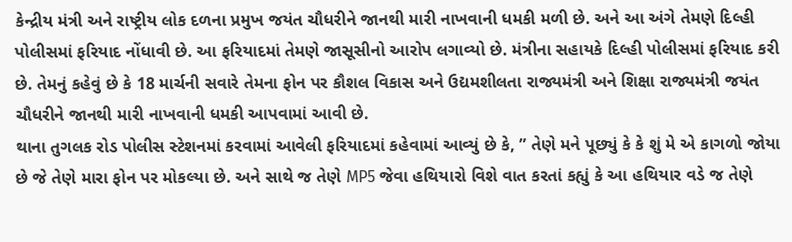કેન્દ્રીય મંત્રી અને રાષ્ટ્રીય લોક દળના પ્રમુખ જયંત ચૌધરીને જાનથી મારી નાખવાની ધમકી મળી છે. અને આ અંગે તેમણે દિલ્હી પોલીસમાં ફરિયાદ નોંધાવી છે. આ ફરિયાદમાં તેમણે જાસૂસીનો આરોપ લગાવ્યો છે. મંત્રીના સહાયકે દિલ્હી પોલીસમાં ફરિયાદ કરી છે. તેમનું કહેવું છે કે 18 માર્ચની સવારે તેમના ફોન પર કૌશલ વિકાસ અને ઉદ્યમશીલતા રાજ્યમંત્રી અને શિક્ષા રાજ્યમંત્રી જયંત ચૌધરીને જાનથી મારી નાખવાની ધમકી આપવામાં આવી છે.
થાના તુગલક રોડ પોલીસ સ્ટેશનમાં કરવામાં આવેલી ફરિયાદમાં કહેવામાં આવ્યું છે કે, ” તેણે મને પૂછ્યું કે કે શું મે એ કાગળો જોયા છે જે તેણે મારા ફોન પર મોકલ્યા છે. અને સાથે જ તેણે MP5 જેવા હથિયારો વિશે વાત કરતાં કહ્યું કે આ હથિયાર વડે જ તેણે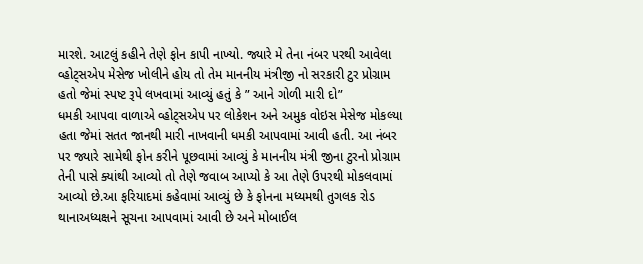મારશે. આટલું કહીને તેણે ફોન કાપી નાખ્યો. જ્યારે મે તેના નંબર પરથી આવેલા વ્હોટ્સએપ મેસેજ ખોલીને હોય તો તેમ માનનીય મંત્રીજી નો સરકારી ટુર પ્રોગ્રામ હતો જેમાં સ્પષ્ટ રૂપે લખવામાં આવ્યું હતું કે ” આને ગોળી મારી દો”
ધમકી આપવા વાળાએ વ્હોટ્સએપ પર લોકેશન અને અમુક વોઇસ મેસેજ મોકલ્યા હતા જેમાં સતત જાનથી મારી નાખવાની ધમકી આપવામાં આવી હતી. આ નંબર પર જ્યારે સામેથી ફોન કરીને પૂછવામાં આવ્યું કે માનનીય મંત્રી જીના ટુરનો પ્રોગ્રામ તેની પાસે ક્યાંથી આવ્યો તો તેણે જવાબ આપ્યો કે આ તેણે ઉપરથી મોકલવામાં આવ્યો છે.આ ફરિયાદમાં કહેવામાં આવ્યું છે કે ફોનના મધ્યમથી તુગલક રોડ થાનાઅધ્યક્ષને સૂચના આપવામાં આવી છે અને મોબાઈલ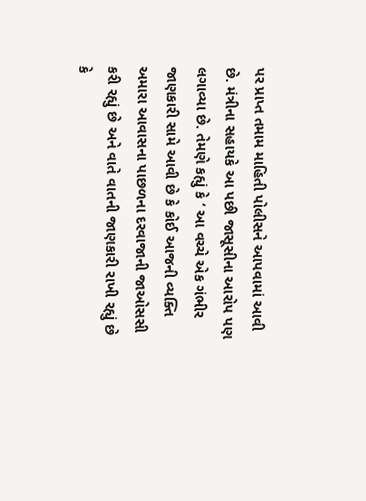પર પ્રાપ્ત તમામ માહિતી પોલીસને આપવામાં આવી છે. મંત્રીના સહાયકે આ પછી જાસૂસીના આરોપ પણ લગાવ્યા છે. તેમણે કહ્યું કે ‘ આ વચ્ચે એક ગંભીર જાણકારી સામે આવી છે કે કોઈ આજની વ્યક્તિ અમારા આવાસના પાછળના દરવાજાની જાઓસસી કરી રહ્યું છે અને વાતે વાતની જાણકારી રાખી રહ્યું છે કે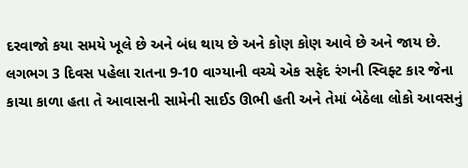દરવાજો કયા સમયે ખૂલે છે અને બંધ થાય છે અને કોણ કોણ આવે છે અને જાય છે. લગભગ 3 દિવસ પહેલા રાતના 9-10 વાગ્યાની વચ્ચે એક સફેદ રંગની સ્વિફ્ટ કાર જેના કાચા કાળા હતા તે આવાસની સામેની સાઈડ ઊભી હતી અને તેમાં બેઠેલા લોકો આવસનું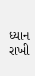ધ્યાન રાખી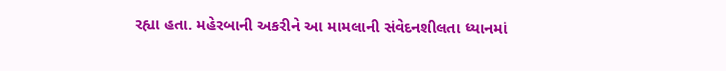રહ્યા હતા. મહેરબાની અકરીને આ મામલાની સંવેદનશીલતા ધ્યાનમાં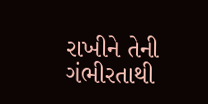રાખીને તેની ગંભીરતાથી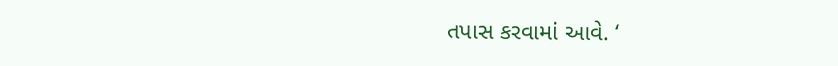તપાસ કરવામાં આવે. ‘